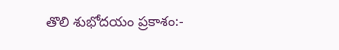తొలి శుభోదయం ప్రకాశం:-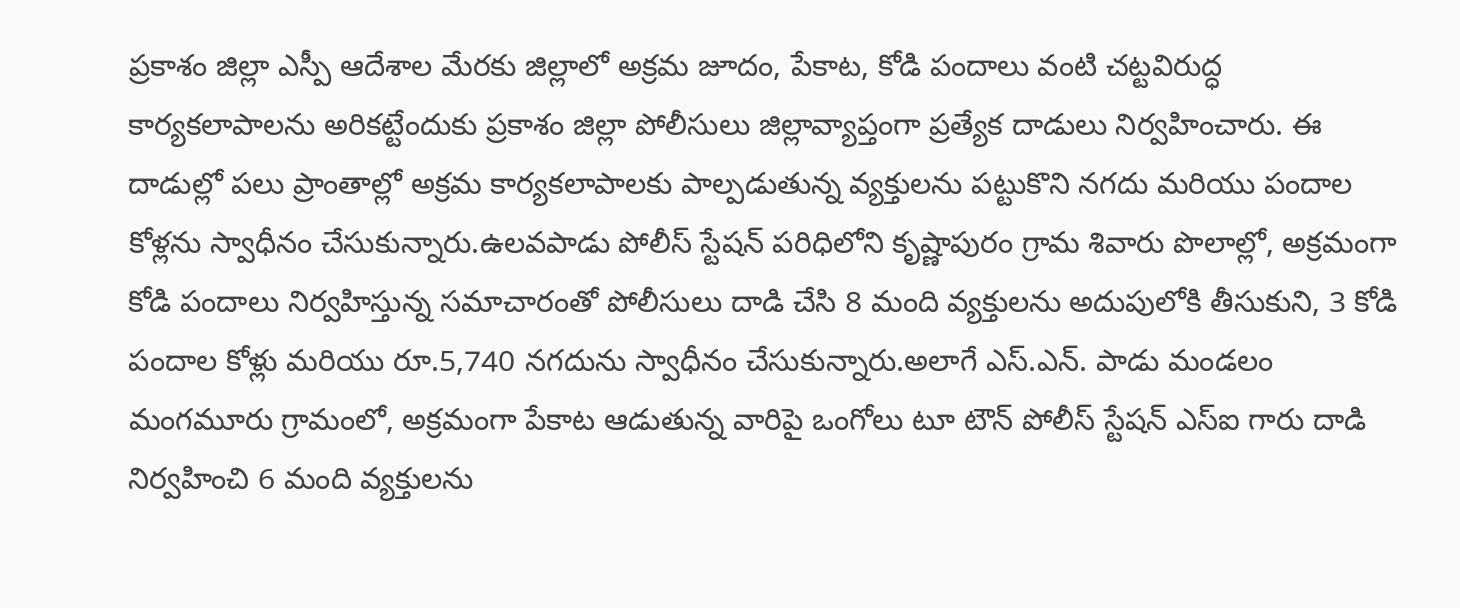ప్రకాశం జిల్లా ఎస్పీ ఆదేశాల మేరకు జిల్లాలో అక్రమ జూదం, పేకాట, కోడి పందాలు వంటి చట్టవిరుద్ధ కార్యకలాపాలను అరికట్టేందుకు ప్రకాశం జిల్లా పోలీసులు జిల్లావ్యాప్తంగా ప్రత్యేక దాడులు నిర్వహించారు. ఈ దాడుల్లో పలు ప్రాంతాల్లో అక్రమ కార్యకలాపాలకు పాల్పడుతున్న వ్యక్తులను పట్టుకొని నగదు మరియు పందాల కోళ్లను స్వాధీనం చేసుకున్నారు.ఉలవపాడు పోలీస్ స్టేషన్ పరిధిలోని కృష్ణాపురం గ్రామ శివారు పొలాల్లో, అక్రమంగా కోడి పందాలు నిర్వహిస్తున్న సమాచారంతో పోలీసులు దాడి చేసి 8 మంది వ్యక్తులను అదుపులోకి తీసుకుని, 3 కోడి పందాల కోళ్లు మరియు రూ.5,740 నగదును స్వాధీనం చేసుకున్నారు.అలాగే ఎస్‌.ఎన్‌. పాడు మండలం మంగమూరు గ్రామంలో, అక్రమంగా పేకాట ఆడుతున్న వారిపై ఒంగోలు టూ టౌన్ పోలీస్ స్టేషన్ ఎస్‌ఐ గారు దాడి నిర్వహించి 6 మంది వ్యక్తులను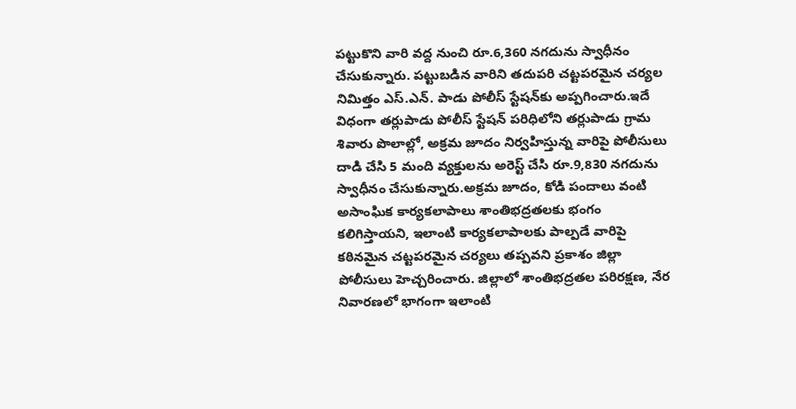పట్టుకొని వారి వద్ద నుంచి రూ.6,360 నగదును స్వాధీనం చేసుకున్నారు. పట్టుబడిన వారిని తదుపరి చట్టపరమైన చర్యల నిమిత్తం ఎస్‌.ఎన్‌. పాడు పోలీస్ స్టేషన్‌కు అప్పగించారు.ఇదే విధంగా తర్లుపాడు పోలీస్ స్టేషన్ పరిధిలోని తర్లుపాడు గ్రామ శివారు పొలాల్లో, అక్రమ జూదం నిర్వహిస్తున్న వారిపై పోలీసులు దాడి చేసి 5 మంది వ్యక్తులను అరెస్ట్ చేసి రూ.9,830 నగదును స్వాధీనం చేసుకున్నారు.అక్రమ జూదం, కోడి పందాలు వంటి అసాంఘిక కార్యకలాపాలు శాంతిభద్రతలకు భంగం కలిగిస్తాయని, ఇలాంటి కార్యకలాపాలకు పాల్పడే వారిపై కఠినమైన చట్టపరమైన చర్యలు తప్పవని ప్రకాశం జిల్లా పోలీసులు హెచ్చరించారు. జిల్లాలో శాంతిభద్రతల పరిరక్షణ, నేర నివారణలో భాగంగా ఇలాంటి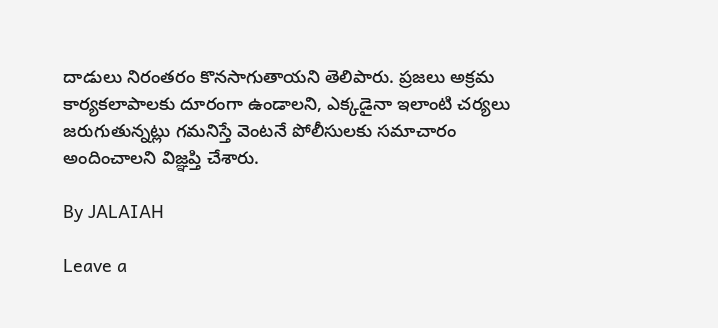దాడులు నిరంతరం కొనసాగుతాయని తెలిపారు. ప్రజలు అక్రమ కార్యకలాపాలకు దూరంగా ఉండాలని, ఎక్కడైనా ఇలాంటి చర్యలు జరుగుతున్నట్లు గమనిస్తే వెంటనే పోలీసులకు సమాచారం అందించాలని విజ్ఞప్తి చేశారు.

By JALAIAH

Leave a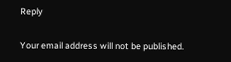Reply

Your email address will not be published.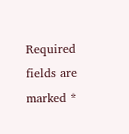Required fields are marked *